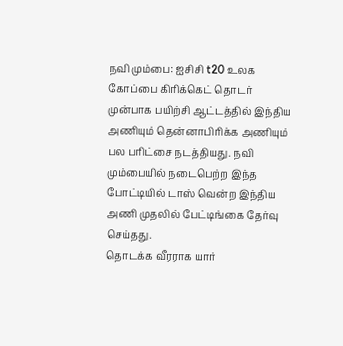நவி மும்பை: ஐசிசி t20 உலக கோப்பை கிரிக்கெட் தொடர் முன்பாக பயிற்சி ஆட்டத்தில் இந்திய அணியும் தென்னாபிரிக்க அணியும் பல பரிட்சை நடத்தியது. நவி மும்பையில் நடைபெற்ற இந்த போட்டியில் டாஸ் வென்ற இந்திய அணி முதலில் பேட்டிங்கை தேர்வு செய்தது.
தொடக்க வீரராக யார்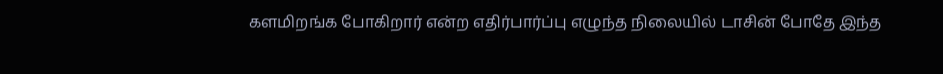களமிறங்க போகிறார் என்ற எதிர்பார்ப்பு எழுந்த நிலையில் டாசின் போதே இந்த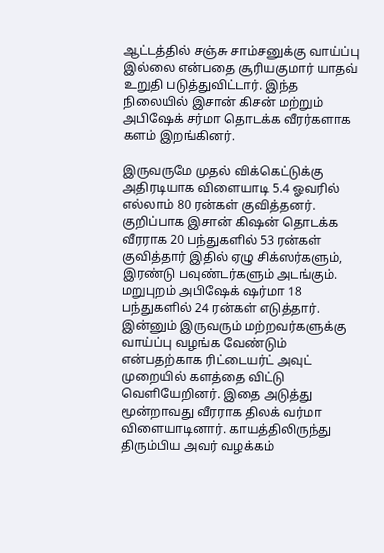ஆட்டத்தில் சஞ்சு சாம்சனுக்கு வாய்ப்பு இல்லை என்பதை சூரியகுமார் யாதவ் உறுதி படுத்துவிட்டார். இந்த நிலையில் இசான் கிசன் மற்றும் அபிஷேக் சர்மா தொடக்க வீரர்களாக களம் இறங்கினர்.

இருவருமே முதல் விக்கெட்டுக்கு அதிரடியாக விளையாடி 5.4 ஓவரில் எல்லாம் 80 ரன்கள் குவித்தனர். குறிப்பாக இசான் கிஷன் தொடக்க வீரராக 20 பந்துகளில் 53 ரன்கள் குவித்தார் இதில் ஏழு சிக்ஸர்களும், இரண்டு பவுண்டர்களும் அடங்கும். மறுபுறம் அபிஷேக் ஷர்மா 18 பந்துகளில் 24 ரன்கள் எடுத்தார்.
இன்னும் இருவரும் மற்றவர்களுக்கு வாய்ப்பு வழங்க வேண்டும் என்பதற்காக ரிட்டையர்ட் அவுட் முறையில் களத்தை விட்டு வெளியேறினர். இதை அடுத்து மூன்றாவது வீரராக திலக் வர்மா விளையாடினார். காயத்திலிருந்து திரும்பிய அவர் வழக்கம்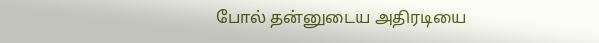போல் தன்னுடைய அதிரடியை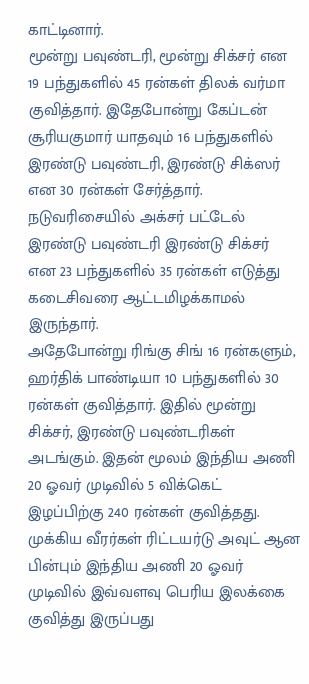காட்டினார்.
மூன்று பவுண்டரி, மூன்று சிக்சர் என 19 பந்துகளில் 45 ரன்கள் திலக் வர்மா குவித்தார். இதேபோன்று கேப்டன் சூரியகுமார் யாதவும் 16 பந்துகளில் இரண்டு பவுண்டரி, இரண்டு சிக்ஸர் என 30 ரன்கள் சேர்த்தார். நடுவரிசையில் அக்சர் பட்டேல் இரண்டு பவுண்டரி இரண்டு சிக்சர் என 23 பந்துகளில் 35 ரன்கள் எடுத்து கடைசிவரை ஆட்டமிழக்காமல் இருந்தார்.
அதேபோன்று ரிங்கு சிங் 16 ரன்களும், ஹர்திக் பாண்டியா 10 பந்துகளில் 30 ரன்கள் குவித்தார். இதில் மூன்று சிக்சர், இரண்டு பவுண்டரிகள் அடங்கும். இதன் மூலம் இந்திய அணி 20 ஓவர் முடிவில் 5 விக்கெட் இழப்பிற்கு 240 ரன்கள் குவித்தது. முக்கிய வீரர்கள் ரிட்டயர்டு அவுட் ஆன பின்பும் இந்திய அணி 20 ஓவர் முடிவில் இவ்வளவு பெரிய இலக்கை குவித்து இருப்பது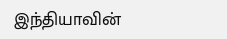இந்தியாவின்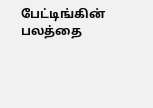பேட்டிங்கின் பலத்தை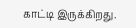காட்டி இருக்கிறது.